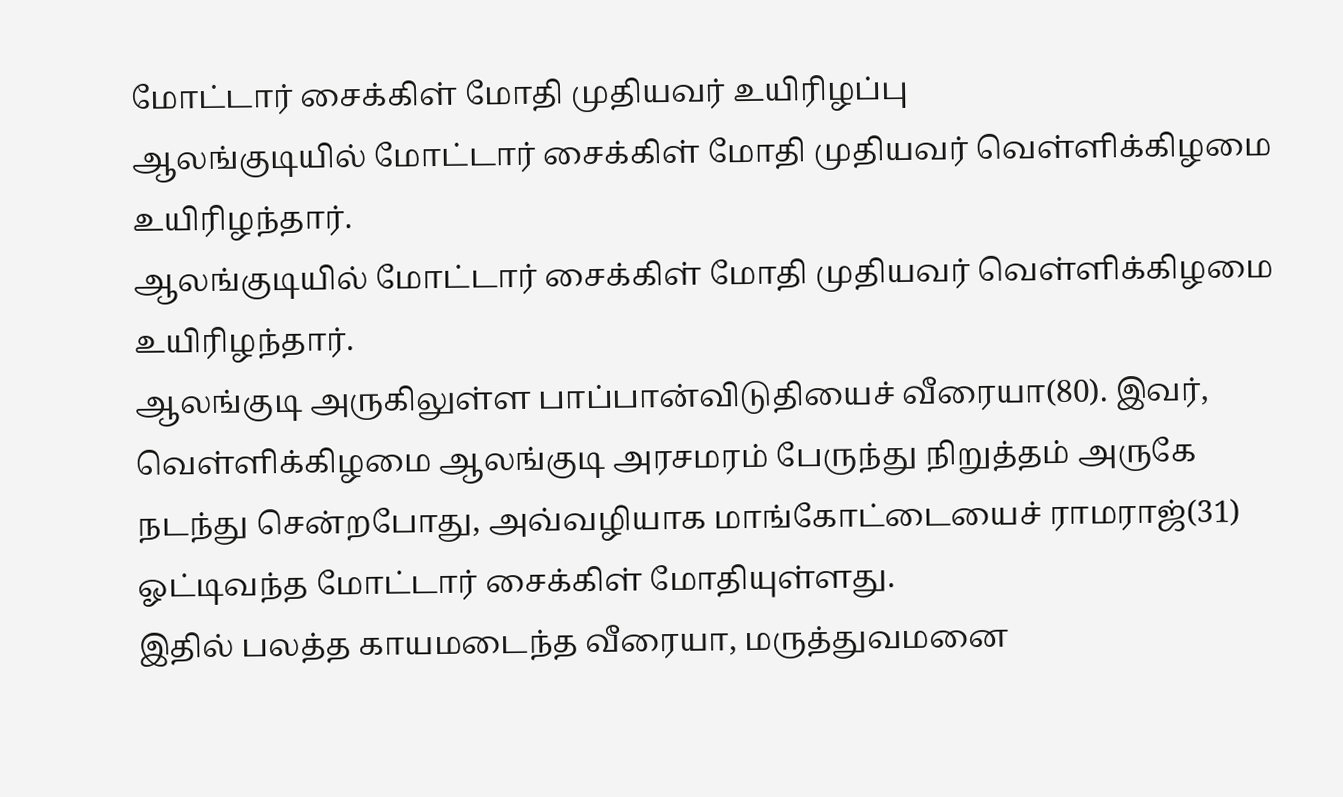மோட்டார் சைக்கிள் மோதி முதியவர் உயிரிழப்பு
ஆலங்குடியில் மோட்டார் சைக்கிள் மோதி முதியவர் வெள்ளிக்கிழமை உயிரிழந்தார்.
ஆலங்குடியில் மோட்டார் சைக்கிள் மோதி முதியவர் வெள்ளிக்கிழமை உயிரிழந்தார்.
ஆலங்குடி அருகிலுள்ள பாப்பான்விடுதியைச் வீரையா(80). இவர்,
வெள்ளிக்கிழமை ஆலங்குடி அரசமரம் பேருந்து நிறுத்தம் அருகே நடந்து சென்றபோது, அவ்வழியாக மாங்கோட்டையைச் ராமராஜ்(31) ஓட்டிவந்த மோட்டார் சைக்கிள் மோதியுள்ளது.
இதில் பலத்த காயமடைந்த வீரையா, மருத்துவமனை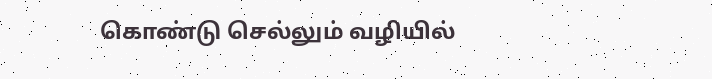கொண்டு செல்லும் வழியில்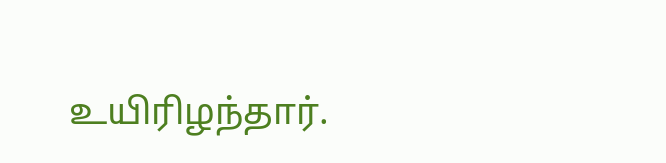உயிரிழந்தார்.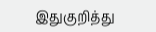இதுகுறித்து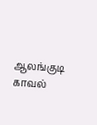ஆலங்குடி காவல்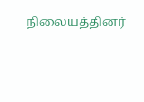நிலையத்தினர்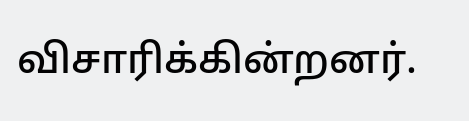விசாரிக்கின்றனர்.